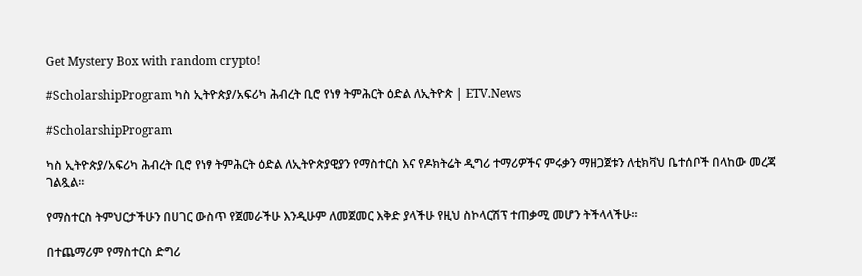Get Mystery Box with random crypto!

#ScholarshipProgram ካስ ኢትዮጵያ/አፍሪካ ሕብረት ቢሮ የነፃ ትምሕርት ዕድል ለኢትዮጵ | ETV.News

#ScholarshipProgram

ካስ ኢትዮጵያ/አፍሪካ ሕብረት ቢሮ የነፃ ትምሕርት ዕድል ለኢትዮጵያዊያን የማስተርስ እና የዶክትሬት ዲግሪ ተማሪዎችና ምሩቃን ማዘጋጀቱን ለቲክቫህ ቤተሰቦች በላከው መረጃ ገልጿል።

የማስተርስ ትምህርታችሁን በሀገር ውስጥ የጀመራችሁ እንዲሁም ለመጀመር እቅድ ያላችሁ የዚህ ስኮላርሽፕ ተጠቃሚ መሆን ትችላላችሁ።

በተጨማሪም የማስተርስ ድግሪ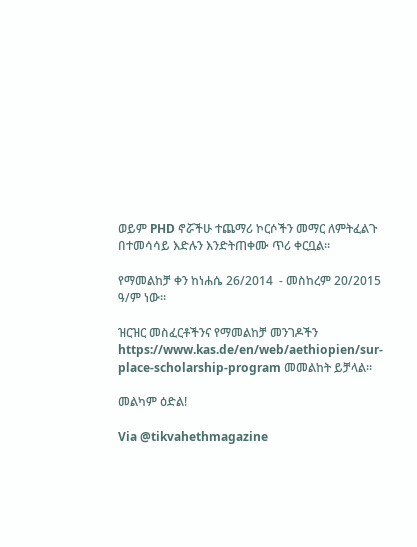ወይም PHD ኖሯችሁ ተጨማሪ ኮርሶችን መማር ለምትፈልጉ በተመሳሳይ እድሉን እንድትጠቀሙ ጥሪ ቀርቧል።

የማመልከቻ ቀን ከነሐሴ 26/2014  - መስከረም 20/2015 ዓ/ም ነው።

ዝርዝር መስፈርቶችንና የማመልከቻ መንገዶችን https://www.kas.de/en/web/aethiopien/sur-place-scholarship-program መመልከት ይቻላል።

መልካም ዕድል!

Via @tikvahethmagazine